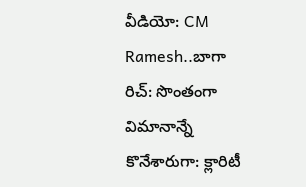వీడియో: CM Ramesh..బాగా రిచ్: సొంతంగా విమానాన్నే కొనేశారుగా: క్లారిటీ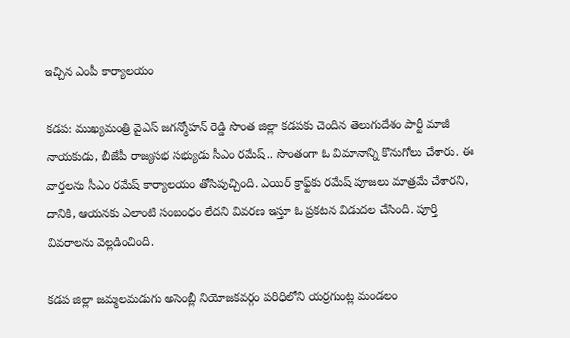ఇచ్చిన ఎంపీ కార్యాలయం

కడప: ముఖ్యమంత్రి వైఎస్ జగన్మోహన్ రెడ్డి సొంత జిల్లా కడపకు చెందిన తెలుగుదేశం పార్టీ మాజీ నాయకుడు, బీజేపీ రాజ్యసభ సభ్యుడు సీఎం రమేష్.. సొంతంగా ఓ విమానాన్ని కొనుగోలు చేశారు. ఈ వార్తలను సీఎం రమేష్ కార్యాలయం తోసిపుచ్చింది. ఎయిర్ క్రాఫ్ట్‌కు రమేష్ పూజలు మాత్రమే చేశారని, దానికి, ఆయనకు ఎలాంటి సంబంధం లేదని వివరణ ఇస్తూ ఓ ప్రకటన విడుదల చేసింది. పూర్తి వివరాలను వెల్లడించింది.

కడప జిల్లా జమ్మలమడుగు అసెంబ్లీ నియోజకవర్గం పరిధిలోని యర్రగుంట్ల మండలం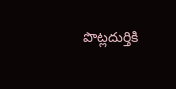పొట్లదుర్తికి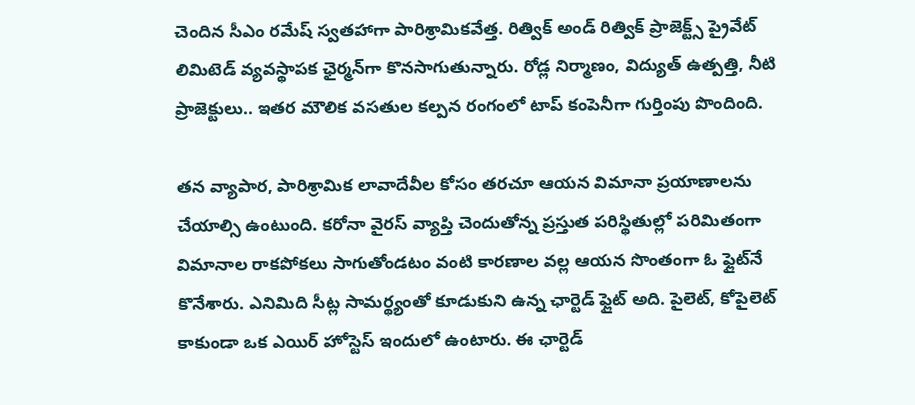చెందిన సీఎం రమేష్ స్వతహాగా పారిశ్రామికవేత్త. రిత్విక్ అండ్ రిత్విక్ ప్రాజెక్ట్స్ ప్రైవేట్ లిమిటెడ్ వ్యవస్థాపక ఛైర్మన్‌గా కొనసాగుతున్నారు. రోడ్ల నిర్మాణం, విద్యుత్ ఉత్పత్తి, నీటి ప్రాజెక్టులు.. ఇతర మౌలిక వసతుల కల్పన రంగంలో టాప్ కంపెనీగా గుర్తింపు పొందింది.

తన వ్యాపార, పారిశ్రామిక లావాదేవీల కోసం తరచూ ఆయన విమానా ప్రయాణాలను చేయాల్సి ఉంటుంది. కరోనా వైరస్ వ్యాప్తి చెందుతోన్న ప్రస్తుత పరిస్థితుల్లో పరిమితంగా విమానాల రాకపోకలు సాగుతోండటం వంటి కారణాల వల్ల ఆయన సొంతంగా ఓ ఫ్లైట్‌నే కొనేశారు. ఎనిమిది సీట్ల సామర్థ్యంతో కూడుకుని ఉన్న ఛార్టెడ్ ఫ్లైట్ అది. పైలెట్, కోపైలెట్ కాకుండా ఒక ఎయిర్ హోస్టెస్ ఇందులో ఉంటారు. ఈ ఛార్టెడ్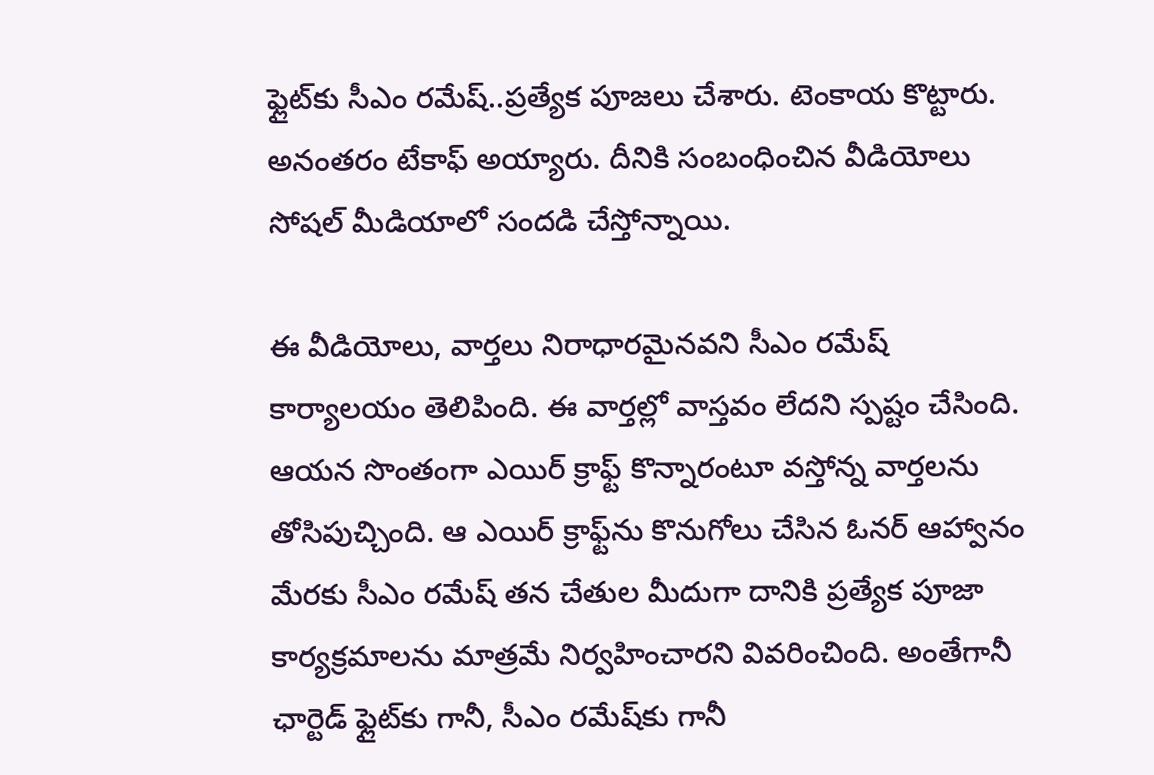ఫ్లైట్‌కు సీఎం రమేష్..ప్రత్యేక పూజలు చేశారు. టెంకాయ కొట్టారు. అనంతరం టేకాఫ్ అయ్యారు. దీనికి సంబంధించిన వీడియోలు సోషల్ మీడియాలో సందడి చేస్తోన్నాయి.

ఈ వీడియోలు, వార్తలు నిరాధారమైనవని సీఎం రమేష్ కార్యాలయం తెలిపింది. ఈ వార్తల్లో వాస్తవం లేదని స్పష్టం చేసింది. ఆయన సొంతంగా ఎయిర్ క్రాఫ్ట్ కొన్నారంటూ వస్తోన్న వార్తలను తోసిపుచ్చింది. ఆ ఎయిర్ క్రాఫ్ట్‌ను కొనుగోలు చేసిన ఓనర్ ఆహ్వానం మేరకు సీఎం రమేష్‌ తన చేతుల మీదుగా దానికి ప్రత్యేక పూజా కార్యక్రమాలను మాత్రమే నిర్వహించారని వివరించింది. అంతేగానీ ఛార్టెడ్ ఫ్లైట్‌కు గానీ, సీఎం రమేష్‌కు గానీ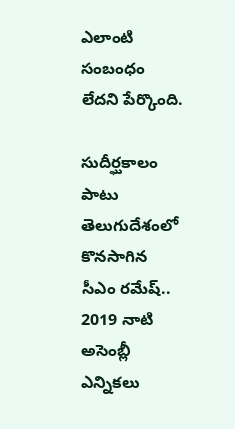ఎలాంటి సంబంధం లేదని పేర్కొంది.

సుదీర్ఘకాలం పాటు తెలుగుదేశంలో కొనసాగిన సీఎం రమేష్.. 2019 నాటి అసెంబ్లీ ఎన్నికలు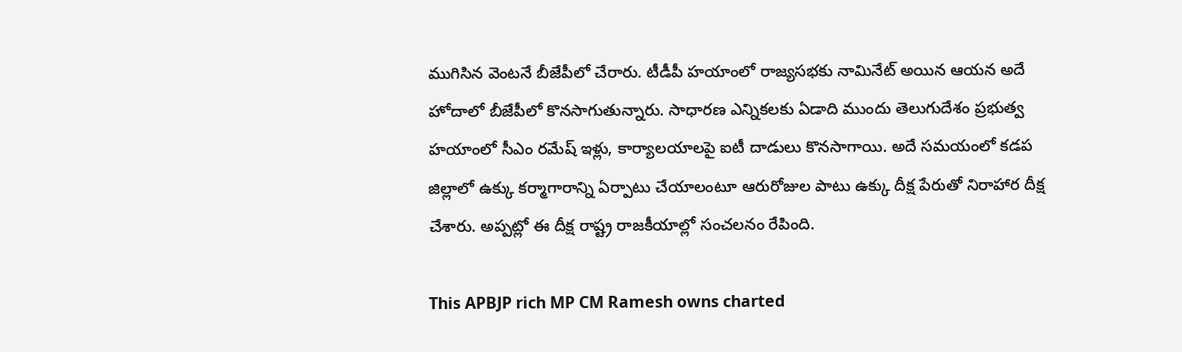ముగిసిన వెంటనే బీజేపీలో చేరారు. టీడీపీ హయాంలో రాజ్యసభకు నామినేట్ అయిన ఆయన అదే హోదాలో బీజేపీలో కొనసాగుతున్నారు. సాధారణ ఎన్నికలకు ఏడాది ముందు తెలుగుదేశం ప్రభుత్వ హయాంలో సీఎం రమేష్ ఇళ్లు, కార్యాలయాలపై ఐటీ దాడులు కొనసాగాయి. అదే సమయంలో కడప జిల్లాలో ఉక్కు కర్మాగారాన్ని ఏర్పాటు చేయాలంటూ ఆరురోజుల పాటు ఉక్కు దీక్ష పేరుతో నిరాహార దీక్ష చేశారు. అప్పట్లో ఈ దీక్ష రాష్ట్ర రాజకీయాల్లో సంచలనం రేపింది.

This APBJP rich MP CM Ramesh owns charted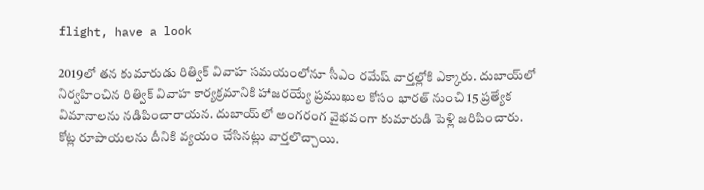flight, have a look

2019లో తన కుమారుడు రిత్విక్ వివాహ సమయంలోనూ సీఎం రమేష్ వార్తల్లోకి ఎక్కారు. దుబాయ్‌లో నిర్వహించిన రిత్విక్ వివాహ కార్యక్రమానికి హాజరయ్యే ప్రముఖుల కోసం భారత్ నుంచి 15 ప్రత్యేక విమానాలను నడిపించారాయన. దుబాయ్‌లో అంగరంగ వైభవంగా కుమారుడి పెళ్లి జరిపించారు. కోట్ల రూపాయలను దీనికి వ్యయం చేసినట్లు వార్తలొచ్చాయి.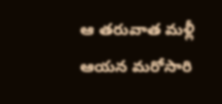ఆ తరువాత మళ్లీ ఆయన మరోసారి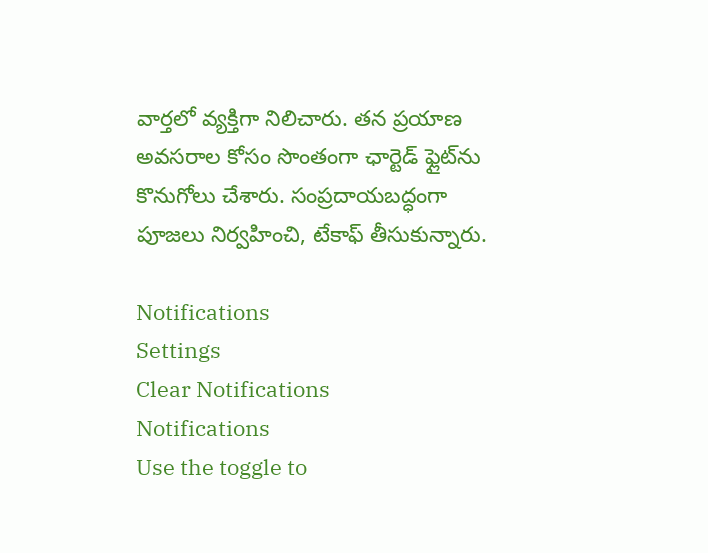వార్తలో వ్యక్తిగా నిలిచారు. తన ప్రయాణ అవసరాల కోసం సొంతంగా ఛార్టెడ్ ఫ్లైట్‌ను కొనుగోలు చేశారు. సంప్రదాయబద్ధంగా పూజలు నిర్వహించి, టేకాఫ్ తీసుకున్నారు.

Notifications
Settings
Clear Notifications
Notifications
Use the toggle to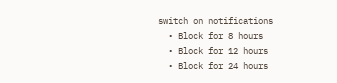switch on notifications
  • Block for 8 hours
  • Block for 12 hours
  • Block for 24 hours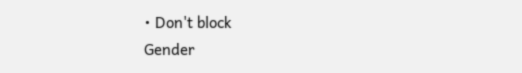• Don't block
Gender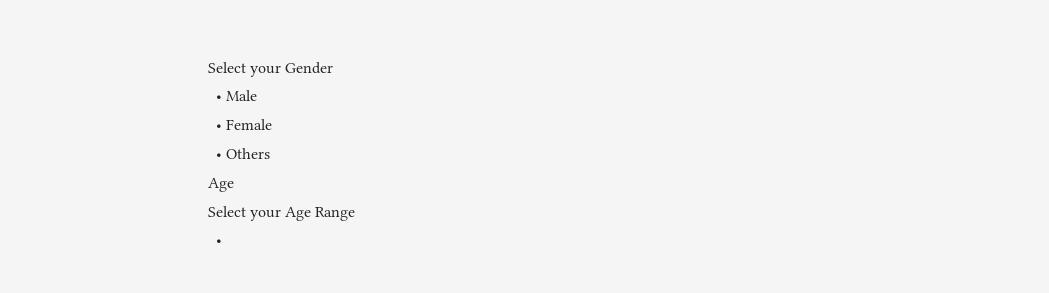Select your Gender
  • Male
  • Female
  • Others
Age
Select your Age Range
  •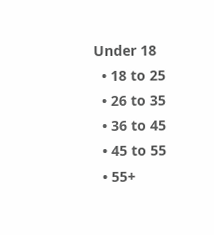Under 18
  • 18 to 25
  • 26 to 35
  • 36 to 45
  • 45 to 55
  • 55+